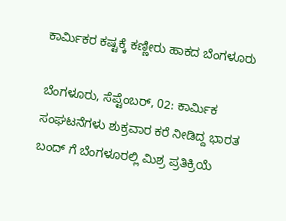ಕಾರ್ಮಿಕರ ಕಷ್ಟಕ್ಕೆ ಕಣ್ಣೀರು ಹಾಕದ ಬೆಂಗಳೂರು

ಬೆಂಗಳೂರು, ಸೆಪ್ಟೆಂಬರ್, 02: ಕಾರ್ಮಿಕ ಸಂಘಟನೆಗಳು ಶುಕ್ರವಾರ ಕರೆ ನೀಡಿದ್ದ ಭಾರತ ಬಂದ್ ಗೆ ಬೆಂಗಳೂರಲ್ಲಿ ಮಿಶ್ರ ಪ್ರತಿಕ್ರಿಯೆ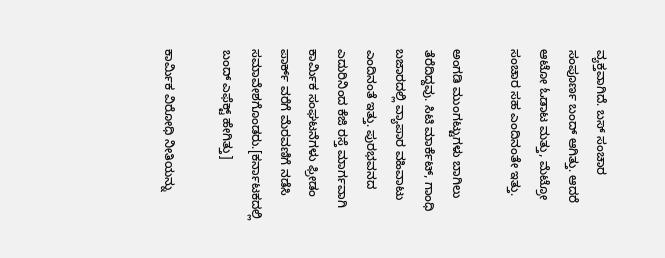ವ್ಯಕ್ತವಾಗಿದೆ. ಬಸ್ ಸಂಚಾರ ಸಂಪೂರ್ಣ ಬಂದ್ ಆಗಿತ್ತು. ಆದರೆ ಆಟೋ ಓಡಾಟ ಮತ್ತು, ಮೆಟ್ರೋ ಸಂಚಾರ ಸಹ ಎಂದಿನಂತೇ ಇತ್ತು.

ಅಂಗಡಿ ಮುಂಗಟ್ಟುಗಳು ಬಾಗಿಲು ತೆರೆದಿದ್ದವು. ಸಿಟಿ ಮಾರ್ಕೆಟ್, ಗಾಂಧಿ ಬಜಾರದಲ್ಲಿ ವ್ಯಾಪಾರ ವಹಿವಾಟು ಎಂದಿನಂತೆ ಇತ್ತು. ಪುರಭವನದ ಎದುರಿನಿಂದ ಕೆಜಿ ರಸ್ತೆ ಮಾರ್ಗವಾಗಿ ಕಾರ್ಮಿಕ ಸಂಘಟನೆಗಳು ಫ್ರೀಡಂ ಪಾರ್ಕ್‌ ವರೆಗೆ ಮೆರವಣಿಗೆ ನಡೆಸಿ ಸಮಾವೇಶಗೊಂಡರು.[ಕರ್ನಾಟಕದಲ್ಲಿ ಬಂದ್ ಎಫೆಕ್ಟ್ ಹೇಗಿತ್ತು]

ಕಾರ್ಮಿಕ ವಿರೋಧಿ ನೀತಿಯನ್ನು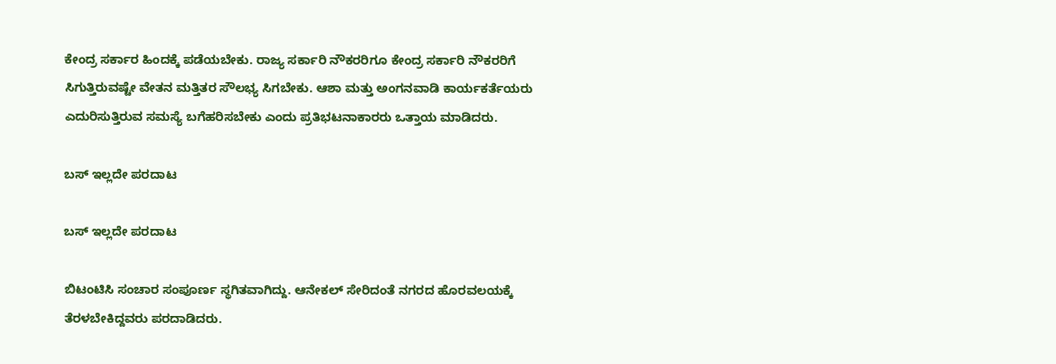ಕೇಂದ್ರ ಸರ್ಕಾರ ಹಿಂದಕ್ಕೆ ಪಡೆಯಬೇಕು. ರಾಜ್ಯ ಸರ್ಕಾರಿ ನೌಕರರಿಗೂ ಕೇಂದ್ರ ಸರ್ಕಾರಿ ನೌಕರರಿಗೆ ಸಿಗುತ್ತಿರುವಷ್ಟೇ ವೇತನ ಮತ್ತಿತರ ಸೌಲಭ್ಯ ಸಿಗಬೇಕು. ಆಶಾ ಮತ್ತು ಅಂಗನವಾಡಿ ಕಾರ್ಯಕರ್ತೆಯರು ಎದುರಿಸುತ್ತಿರುವ ಸಮಸ್ಯೆ ಬಗೆಹರಿಸಬೇಕು ಎಂದು ಪ್ರತಿಭಟನಾಕಾರರು ಒತ್ತಾಯ ಮಾಡಿದರು.

ಬಸ್ ಇಲ್ಲದೇ ಪರದಾಟ

ಬಸ್ ಇಲ್ಲದೇ ಪರದಾಟ

ಬಿಟಂಟಿಸಿ ಸಂಚಾರ ಸಂಪೂರ್ಣ ಸ್ಥಗಿತವಾಗಿದ್ದು. ಆನೇಕಲ್ ಸೇರಿದಂತೆ ನಗರದ ಹೊರವಲಯಕ್ಕೆ ತೆರಳಬೇಕಿದ್ದವರು ಪರದಾಡಿದರು.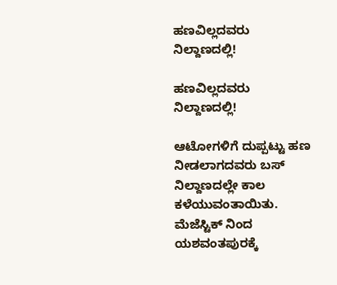ಹಣವಿಲ್ಲದವರು ನಿಲ್ದಾಣದಲ್ಲಿ!

ಹಣವಿಲ್ಲದವರು ನಿಲ್ದಾಣದಲ್ಲಿ!

ಆಟೋಗಳಿಗೆ ದುಪ್ಪಟ್ಟು ಹಣ ನೀಡಲಾಗದವರು ಬಸ್ ನಿಲ್ದಾಣದಲ್ಲೇ ಕಾಲ ಕಳೆಯುವಂತಾಯಿತು. ಮೆಜೆಸ್ಟಿಕ್ ನಿಂದ ಯಶವಂತಪುರಕ್ಕೆ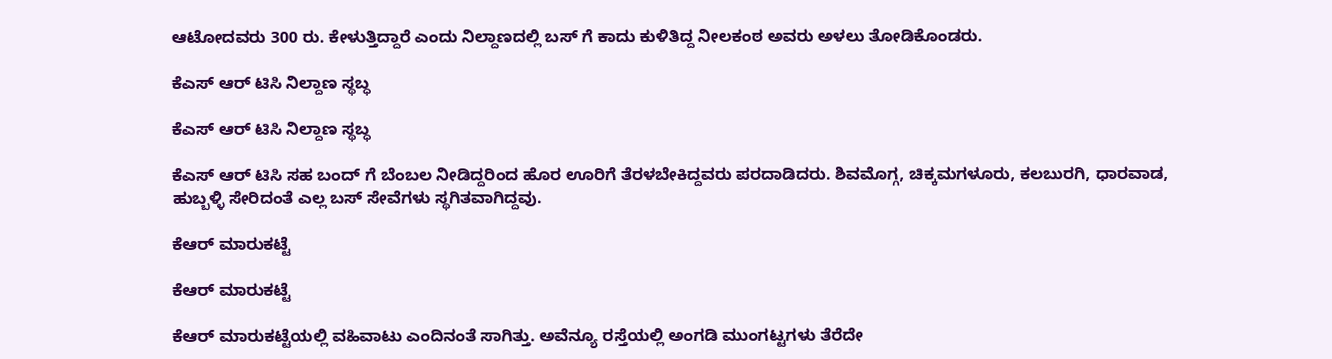ಆಟೋದವರು 300 ರು. ಕೇಳುತ್ತಿದ್ದಾರೆ ಎಂದು ನಿಲ್ದಾಣದಲ್ಲಿ ಬಸ್ ಗೆ ಕಾದು ಕುಳಿತಿದ್ದ ನೀಲಕಂಠ ಅವರು ಅಳಲು ತೋಡಿಕೊಂಡರು.

ಕೆಎಸ್ ಆರ್ ಟಿಸಿ ನಿಲ್ದಾಣ ಸ್ಥಬ್ಧ

ಕೆಎಸ್ ಆರ್ ಟಿಸಿ ನಿಲ್ದಾಣ ಸ್ಥಬ್ಧ

ಕೆಎಸ್ ಆರ್ ಟಿಸಿ ಸಹ ಬಂದ್ ಗೆ ಬೆಂಬಲ ನೀಡಿದ್ದರಿಂದ ಹೊರ ಊರಿಗೆ ತೆರಳಬೇಕಿದ್ದವರು ಪರದಾಡಿದರು. ಶಿವಮೊಗ್ಗ, ಚಿಕ್ಕಮಗಳೂರು, ಕಲಬುರಗಿ, ಧಾರವಾಡ, ಹುಬ್ಬಳ್ಳಿ ಸೇರಿದಂತೆ ಎಲ್ಲ ಬಸ್ ಸೇವೆಗಳು ಸ್ಥಗಿತವಾಗಿದ್ದವು.

ಕೆಆರ್ ಮಾರುಕಟ್ಟೆ

ಕೆಆರ್ ಮಾರುಕಟ್ಟೆ

ಕೆಆರ್ ಮಾರುಕಟ್ಟೆಯಲ್ಲಿ ವಹಿವಾಟು ಎಂದಿನಂತೆ ಸಾಗಿತ್ತು. ಅವೆನ್ಯೂ ರಸ್ತೆಯಲ್ಲಿ ಅಂಗಡಿ ಮುಂಗಟ್ಟಗಳು ತೆರೆದೇ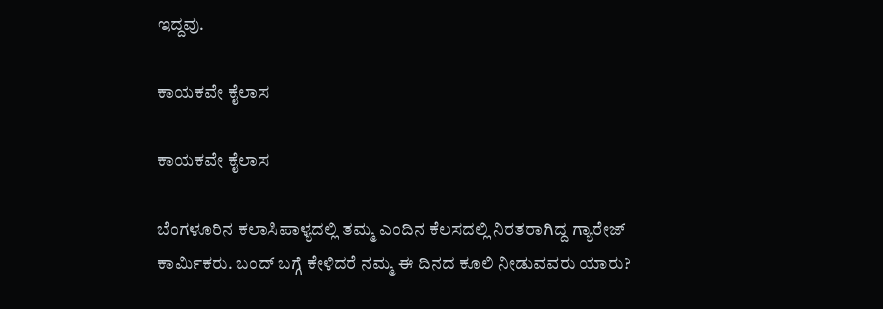ಇದ್ದವು.

ಕಾಯಕವೇ ಕೈಲಾಸ

ಕಾಯಕವೇ ಕೈಲಾಸ

ಬೆಂಗಳೂರಿನ ಕಲಾಸಿಪಾಳ್ಯದಲ್ಲಿ ತಮ್ಮ ಎಂದಿನ ಕೆಲಸದಲ್ಲಿ ನಿರತರಾಗಿದ್ದ ಗ್ಯಾರೇಜ್ ಕಾರ್ಮಿಕರು. ಬಂದ್ ಬಗ್ಗೆ ಕೇಳಿದರೆ ನಮ್ಮ ಈ ದಿನದ ಕೂಲಿ ನೀಡುವವರು ಯಾರು?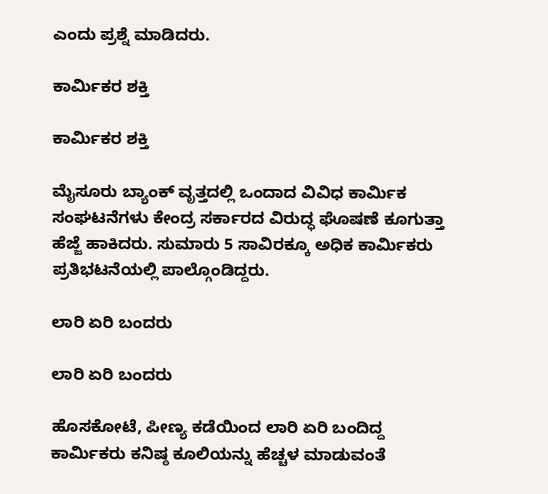ಎಂದು ಪ್ರಶ್ನೆ ಮಾಡಿದರು.

ಕಾರ್ಮಿಕರ ಶಕ್ತಿ

ಕಾರ್ಮಿಕರ ಶಕ್ತಿ

ಮೈಸೂರು ಬ್ಯಾಂಕ್ ವೃತ್ತದಲ್ಲಿ ಒಂದಾದ ವಿವಿಧ ಕಾರ್ಮಿಕ ಸಂಘಟನೆಗಳು ಕೇಂದ್ರ ಸರ್ಕಾರದ ವಿರುದ್ಧ ಘೊಷಣೆ ಕೂಗುತ್ತಾ ಹೆಜ್ಜೆ ಹಾಕಿದರು. ಸುಮಾರು 5 ಸಾವಿರಕ್ಕೂ ಅಧಿಕ ಕಾರ್ಮಿಕರು ಪ್ರತಿಭಟನೆಯಲ್ಲಿ ಪಾಲ್ಗೊಂಡಿದ್ದರು.

ಲಾರಿ ಏರಿ ಬಂದರು

ಲಾರಿ ಏರಿ ಬಂದರು

ಹೊಸಕೋಟೆ, ಪೀಣ್ಯ ಕಡೆಯಿಂದ ಲಾರಿ ಏರಿ ಬಂದಿದ್ದ ಕಾರ್ಮಿಕರು ಕನಿಷ್ಠ ಕೂಲಿಯನ್ನು ಹೆಚ್ಚಳ ಮಾಡುವಂತೆ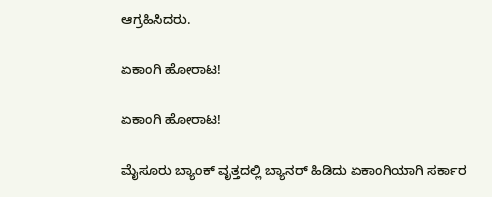ಆಗ್ರಹಿಸಿದರು.

ಏಕಾಂಗಿ ಹೋರಾಟ!

ಏಕಾಂಗಿ ಹೋರಾಟ!

ಮೈಸೂರು ಬ್ಯಾಂಕ್ ವೃತ್ತದಲ್ಲಿ ಬ್ಯಾನರ್ ಹಿಡಿದು ಏಕಾಂಗಿಯಾಗಿ ಸರ್ಕಾರ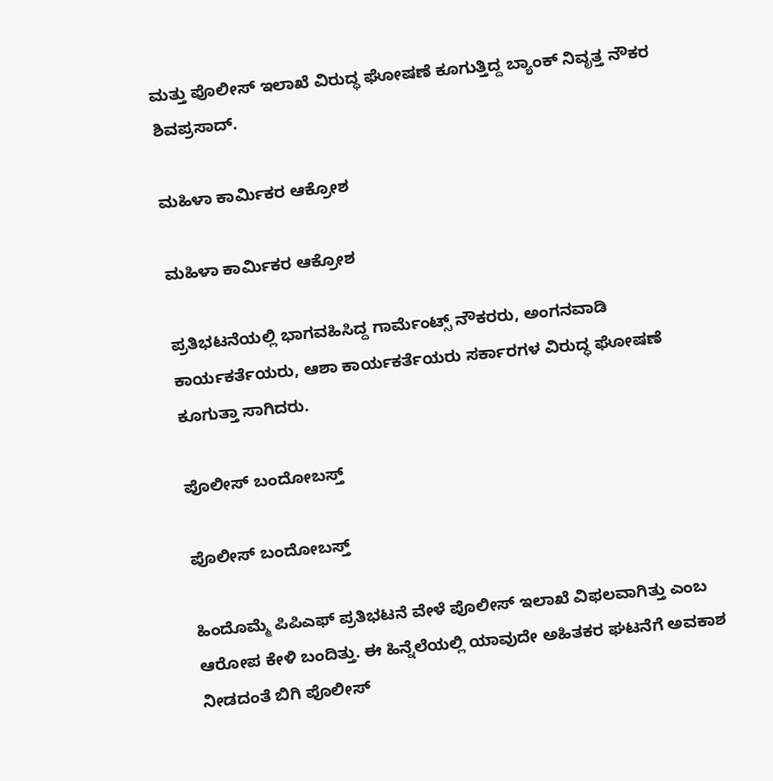ಮತ್ತು ಪೊಲೀಸ್ ಇಲಾಖೆ ವಿರುದ್ಧ ಘೋಷಣೆ ಕೂಗುತ್ತಿದ್ದ ಬ್ಯಾಂಕ್ ನಿವೃತ್ತ ನೌಕರ ಶಿವಪ್ರಸಾದ್.

ಮಹಿಳಾ ಕಾರ್ಮಿಕರ ಆಕ್ರೋಶ

ಮಹಿಳಾ ಕಾರ್ಮಿಕರ ಆಕ್ರೋಶ

ಪ್ರತಿಭಟನೆಯಲ್ಲಿ ಭಾಗವಹಿಸಿದ್ದ ಗಾರ್ಮೆಂಟ್ಸ್ ನೌಕರರು, ಅಂಗನವಾಡಿ ಕಾರ್ಯಕರ್ತೆಯರು, ಆಶಾ ಕಾರ್ಯಕರ್ತೆಯರು ಸರ್ಕಾರಗಳ ವಿರುದ್ಧ ಘೋಷಣೆ ಕೂಗುತ್ತಾ ಸಾಗಿದರು.

ಪೊಲೀಸ್ ಬಂದೋಬಸ್ತ್

ಪೊಲೀಸ್ ಬಂದೋಬಸ್ತ್

ಹಿಂದೊಮ್ಮೆ ಪಿಪಿಎಫ್ ಪ್ರತಿಭಟನೆ ವೇಳೆ ಪೊಲೀಸ್ ಇಲಾಖೆ ವಿಫಲವಾಗಿತ್ತು ಎಂಬ ಆರೋಪ ಕೇಳಿ ಬಂದಿತ್ತು. ಈ ಹಿನ್ನೆಲೆಯಲ್ಲಿ ಯಾವುದೇ ಅಹಿತಕರ ಘಟನೆಗೆ ಅವಕಾಶ ನೀಡದಂತೆ ಬಿಗಿ ಪೊಲೀಸ್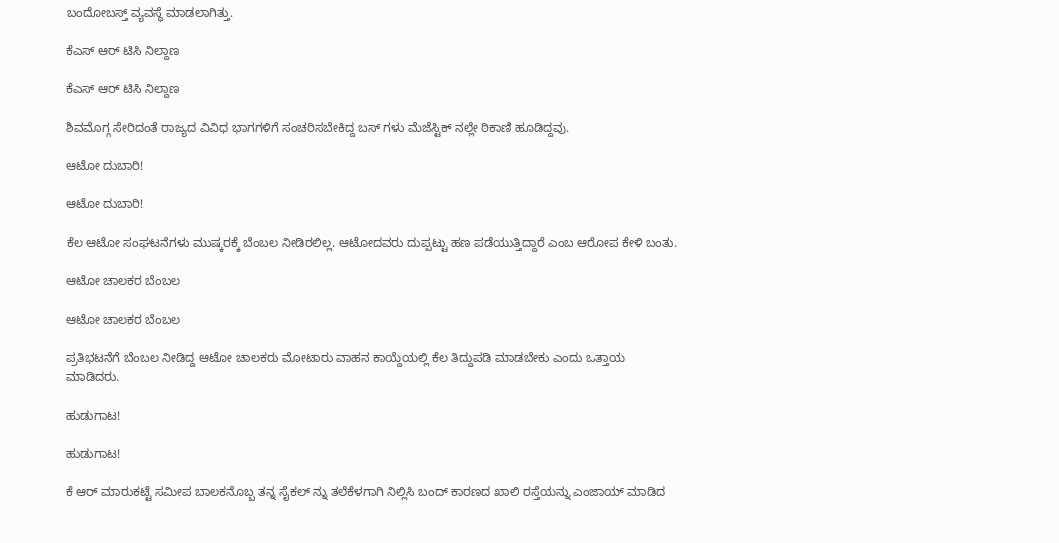ಬಂದೋಬಸ್ತ್ ವ್ಯವಸ್ಥೆ ಮಾಡಲಾಗಿತ್ತು.

ಕೆಎಸ್ ಆರ್ ಟಿಸಿ ನಿಲ್ದಾಣ

ಕೆಎಸ್ ಆರ್ ಟಿಸಿ ನಿಲ್ದಾಣ

ಶಿವಮೊಗ್ಗ ಸೇರಿದಂತೆ ರಾಜ್ಯದ ವಿವಿಧ ಭಾಗಗಳಿಗೆ ಸಂಚರಿಸಬೇಕಿದ್ದ ಬಸ್ ಗಳು ಮೆಜೆಸ್ಟಿಕ್ ನಲ್ಲೇ ಠಿಕಾಣಿ ಹೂಡಿದ್ದವು.

ಆಟೋ ದುಬಾರಿ!

ಆಟೋ ದುಬಾರಿ!

ಕೆಲ ಆಟೋ ಸಂಘಟನೆಗಳು ಮುಷ್ಕರಕ್ಕೆ ಬೆಂಬಲ ನೀಡಿರಲಿಲ್ಲ. ಆಟೋದವರು ದುಪ್ಪಟ್ಟು ಹಣ ಪಡೆಯುತ್ತಿದ್ದಾರೆ ಎಂಬ ಆರೋಪ ಕೇಳಿ ಬಂತು.

ಆಟೋ ಚಾಲಕರ ಬೆಂಬಲ

ಆಟೋ ಚಾಲಕರ ಬೆಂಬಲ

ಪ್ರತಿಭಟನೆಗೆ ಬೆಂಬಲ ನೀಡಿದ್ದ ಆಟೋ ಚಾಲಕರು ಮೋಟಾರು ವಾಹನ ಕಾಯ್ದೆಯಲ್ಲಿ ಕೆಲ ತಿದ್ದುಪಡಿ ಮಾಡಬೇಕು ಎಂದು ಒತ್ತಾಯ ಮಾಡಿದರು.

ಹುಡುಗಾಟ!

ಹುಡುಗಾಟ!

ಕೆ ಆರ್ ಮಾರುಕಟ್ಟೆ ಸಮೀಪ ಬಾಲಕನೊಬ್ಬ ತನ್ನ ಸೈಕಲ್ ನ್ನು ತಲೆಕೆಳಗಾಗಿ ನಿಲ್ಲಿಸಿ ಬಂದ್ ಕಾರಣದ ಖಾಲಿ ರಸ್ತೆಯನ್ನು ಎಂಜಾಯ್ ಮಾಡಿದ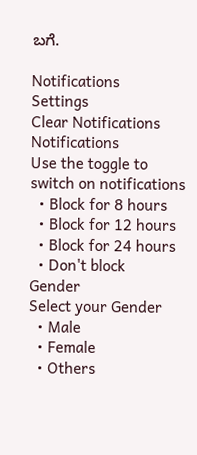ಬಗೆ.

Notifications
Settings
Clear Notifications
Notifications
Use the toggle to switch on notifications
  • Block for 8 hours
  • Block for 12 hours
  • Block for 24 hours
  • Don't block
Gender
Select your Gender
  • Male
  • Female
  • Others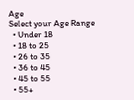Age
Select your Age Range
  • Under 18
  • 18 to 25
  • 26 to 35
  • 36 to 45
  • 45 to 55
  • 55+